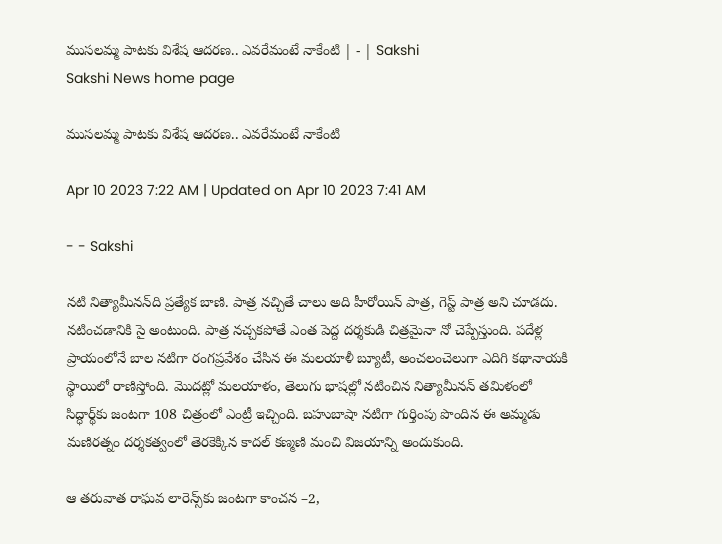ముసలమ్మ పాటకు విశేష ఆదరణ.. ఎవరేమంటే నాకేంటి | - | Sakshi
Sakshi News home page

ముసలమ్మ పాటకు విశేష ఆదరణ.. ఎవరేమంటే నాకేంటి

Apr 10 2023 7:22 AM | Updated on Apr 10 2023 7:41 AM

- - Sakshi

నటి నిత్యామీనన్‌ది ప్రత్యేక బాణి. పాత్ర నచ్చితే చాలు అది హీరోయిన్‌ పాత్ర, గెస్ట్‌ పాత్ర అని చూడదు. నటించడానికి సై అంటుంది. పాత్ర నచ్చకపోతే ఎంత పెద్ద దర్శకుడి చిత్రమైనా నో చెప్పేస్తుంది. పదేళ్ల ప్రాయంలోనే బాల నటిగా రంగప్రవేశం చేసిన ఈ మలయాళీ బ్యూటీ, అంచలంచెలుగా ఎదిగి కథానాయకి స్థాయిలో రాణిస్తోంది. మొదట్లో మలయాళం, తెలుగు భాషల్లో నటించిన నిత్యామీనన్‌ తమిళంలో సిద్ధార్థ్‌కు జంటగా 108 చిత్రంలో ఎంట్రీ ఇచ్చింది. బహుబాషా నటిగా గుర్తింపు పొందిన ఈ అమ్మడు మణిరత్నం దర్శకత్వంలో తెరకెక్కిన కాదల్‌ కణ్మణి మంచి విజయాన్ని అందుకుంది.

ఆ తరువాత రాఘవ లారెన్స్‌కు జంటగా కాంచన –2,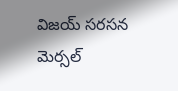విజయ్‌ సరసన మెర్సల్‌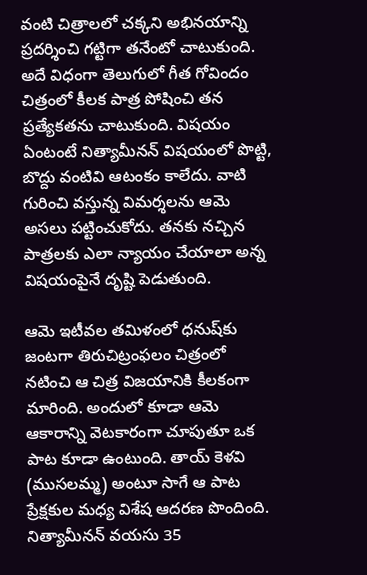వంటి చిత్రాలలో చక్కని అభినయాన్ని ప్రదర్శించి గట్టిగా తనేంటో చాటుకుంది. అదే విధంగా తెలుగులో గీత గోవిందం చిత్రంలో కీలక పాత్ర పోషించి తన ప్రత్యేకతను చాటుకుంది. విషయం ఏంటంటే నిత్యామీనన్‌ విషయంలో పొట్టి, బొద్దు వంటివి ఆటంకం కాలేదు. వాటి గురించి వస్తున్న విమర్శలను ఆమె అసలు పట్టించుకోదు. తనకు నచ్చిన పాత్రలకు ఎలా న్యాయం చేయాలా అన్న విషయంపైనే దృష్టి పెడుతుంది.

ఆమె ఇటీవల తమిళంలో ధనుష్‌కు జంటగా తిరుచిట్రంఫలం చిత్రంలో నటించి ఆ చిత్ర విజయానికి కీలకంగా మారింది. అందులో కూడా ఆమె ఆకారాన్ని వెటకారంగా చూపుతూ ఒక పాట కూడా ఉంటుంది. తాయ్‌ కెళవి (ముసలమ్మ) అంటూ సాగే ఆ పాట ప్రేక్షకుల మధ్య విశేష ఆదరణ పొందింది. నిత్యామీనన్‌ వయసు 35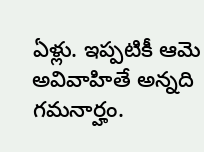ఏళ్లు. ఇప్పటికీ ఆమె అవివాహితే అన్నది గమనార్హం.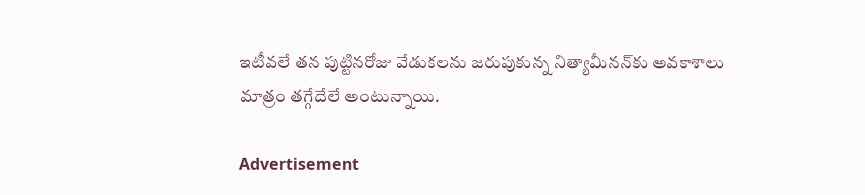ఇటీవలే తన పుట్టినరోజు వేడుకలను జరుపుకున్న నిత్యామీనన్‌కు అవకాశాలు మాత్రం తగ్గేదేలే అంటున్నాయి.

Advertisement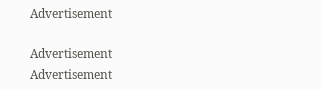Advertisement

Advertisement
Advertisement